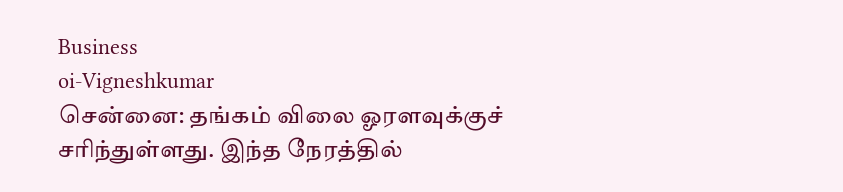Business
oi-Vigneshkumar
சென்னை: தங்கம் விலை ஓரளவுக்குச் சரிந்துள்ளது. இந்த நேரத்தில்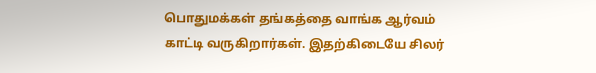பொதுமக்கள் தங்கத்தை வாங்க ஆர்வம் காட்டி வருகிறார்கள். இதற்கிடையே சிலர்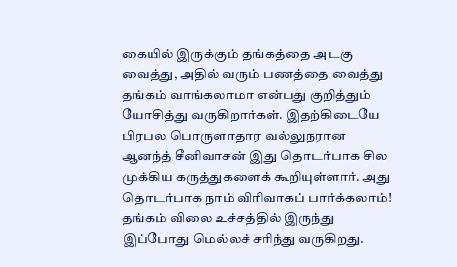கையில் இருக்கும் தங்கத்தை அடகு வைத்து, அதில் வரும் பணத்தை வைத்து தங்கம் வாங்கலாமா என்பது குறித்தும் யோசித்து வருகிறார்கள். இதற்கிடையே பிரபல பொருளாதார வல்லுநரான ஆனந்த் சீனிவாசன் இது தொடர்பாக சில முக்கிய கருத்துகளைக் கூறியுள்ளார். அது தொடர்பாக நாம் விரிவாகப் பார்க்கலாம்!
தங்கம் விலை உச்சத்தில் இருந்து இப்போது மெல்லச் சரிந்து வருகிறது.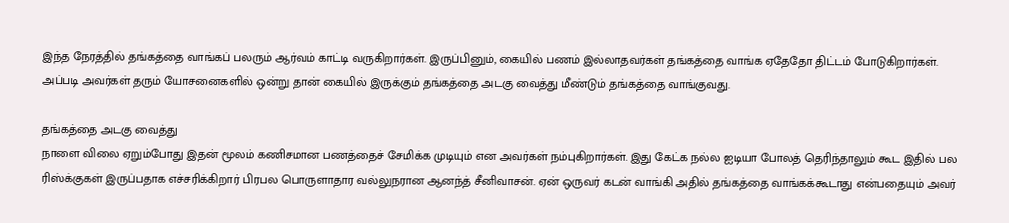இந்த நேரத்தில் தங்கத்தை வாங்கப் பலரும் ஆர்வம் காட்டி வருகிறார்கள். இருப்பினும், கையில் பணம் இல்லாதவர்கள் தங்கத்தை வாங்க ஏதேதோ திட்டம் போடுகிறார்கள். அப்படி அவர்கள் தரும் யோசனைகளில் ஒன்று தான் கையில் இருக்கும் தங்கத்தை அடகு வைத்து மீண்டும் தங்கத்தை வாங்குவது.

தங்கத்தை அடகு வைத்து
நாளை விலை ஏறும்போது இதன் மூலம் கணிசமான பணத்தைச் சேமிக்க முடியும் என அவர்கள் நம்புகிறார்கள். இது கேட்க நல்ல ஐடியா போலத் தெரிந்தாலும் கூட இதில் பல ரிஸ்க்குகள் இருப்பதாக எச்சரிக்கிறார் பிரபல பொருளாதார வல்லுநரான ஆனந்த் சீனிவாசன். ஏன் ஒருவர் கடன் வாங்கி அதில் தங்கத்தை வாங்கக்கூடாது என்பதையும் அவர்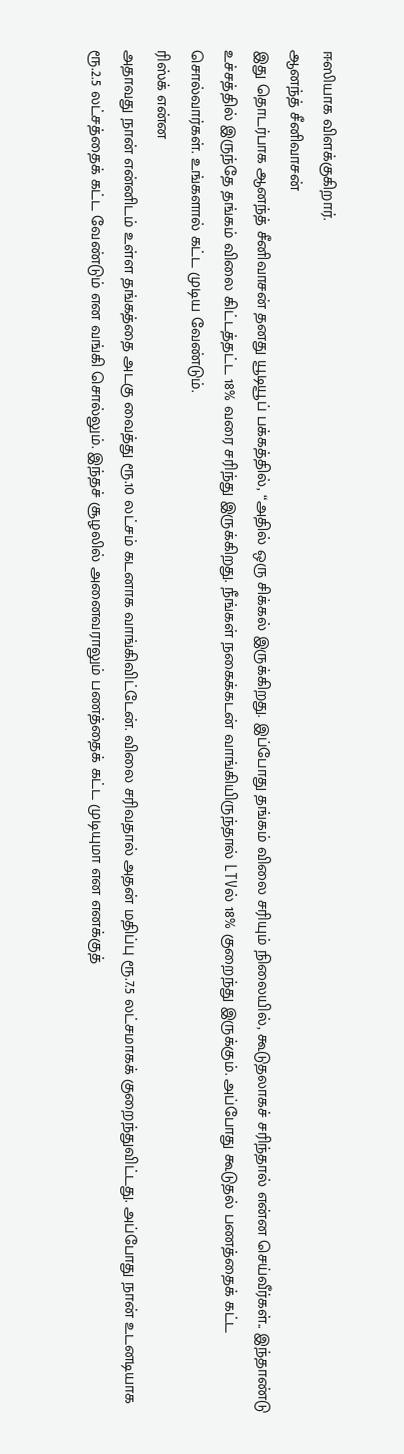ஈஸியாக விளக்குகிறார்.
ஆனந்த் சீனிவாசன்
இது தொடர்பாக ஆனந்த் சீனிவாசன் தனது யூடியூப் பக்கத்தில், “அதில் ஒரு சிக்கல் இருக்கிறது. இப்போது தங்கம் விலை சரியும் நிலையில், கூடுதலாகச் சரிந்தால் என்ன செய்வீர்கள்.. இந்தாண்டு உச்சத்தில் இருந்தே தங்கம் விலை கிட்டத்தட்ட 18% வரை சரிந்து இருக்கிறது. நீங்கள் நகைக்கடன் வாங்கியிருந்தால் LTVல் 18% குறைந்து இருக்கும். அப்போது கூடுதல் பணத்தைக் கட்ட சொல்வார்கள். உங்களால் கட்ட முடிய வேண்டும்.
ரிஸ்க் என்ன
அதாவது நான் என்னிடம் உள்ள தங்கத்தை அடகு வைத்து ரூ.10 லட்சம் கடனாக வாங்கிவிட்டேன். விலை சரிவதால் அதன் மதிப்பு ரூ.7.5 லட்சமாகக் குறைந்துவிட்டது. அப்போது நான் உடனடியாக ரூ.2.5 லட்சத்தைக் கட்ட வேண்டும் என வங்கி சொல்லும். இந்தச் சூழலில் அனைவராலும் பணத்தைக் கட்ட முடியுமா என எனக்குத்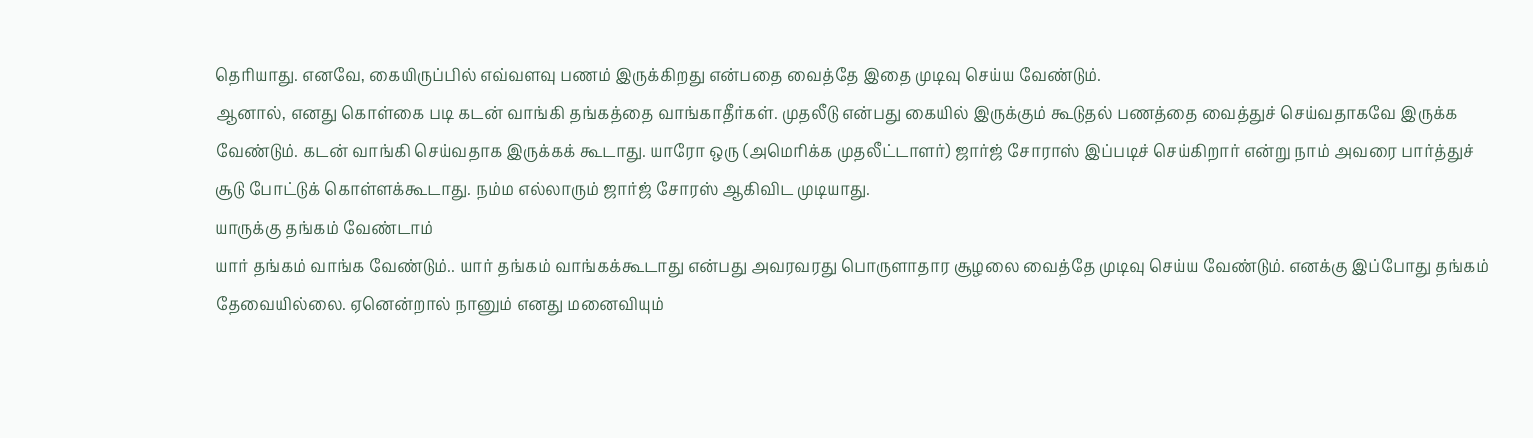தெரியாது. எனவே, கையிருப்பில் எவ்வளவு பணம் இருக்கிறது என்பதை வைத்தே இதை முடிவு செய்ய வேண்டும்.
ஆனால், எனது கொள்கை படி கடன் வாங்கி தங்கத்தை வாங்காதீர்கள். முதலீடு என்பது கையில் இருக்கும் கூடுதல் பணத்தை வைத்துச் செய்வதாகவே இருக்க வேண்டும். கடன் வாங்கி செய்வதாக இருக்கக் கூடாது. யாரோ ஒரு (அமெரிக்க முதலீட்டாளர்) ஜார்ஜ் சோராஸ் இப்படிச் செய்கிறார் என்று நாம் அவரை பார்த்துச் சூடு போட்டுக் கொள்ளக்கூடாது. நம்ம எல்லாரும் ஜார்ஜ் சோரஸ் ஆகிவிட முடியாது.
யாருக்கு தங்கம் வேண்டாம்
யார் தங்கம் வாங்க வேண்டும்.. யார் தங்கம் வாங்கக்கூடாது என்பது அவரவரது பொருளாதார சூழலை வைத்தே முடிவு செய்ய வேண்டும். எனக்கு இப்போது தங்கம் தேவையில்லை. ஏனென்றால் நானும் எனது மனைவியும்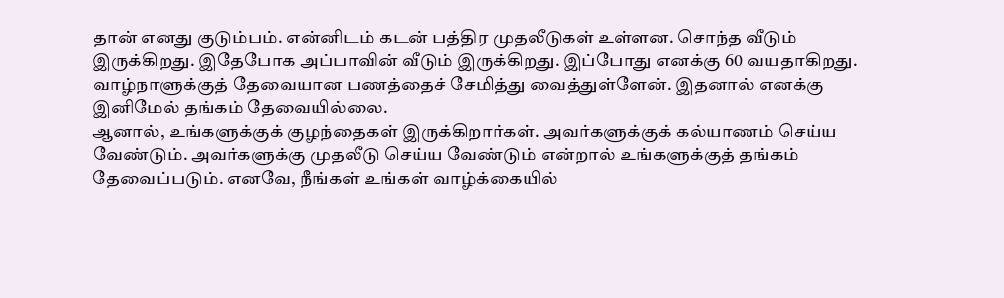தான் எனது குடும்பம். என்னிடம் கடன் பத்திர முதலீடுகள் உள்ளன. சொந்த வீடும் இருக்கிறது. இதேபோக அப்பாவின் வீடும் இருக்கிறது. இப்போது எனக்கு 60 வயதாகிறது. வாழ்நாளுக்குத் தேவையான பணத்தைச் சேமித்து வைத்துள்ளேன். இதனால் எனக்கு இனிமேல் தங்கம் தேவையில்லை.
ஆனால், உங்களுக்குக் குழந்தைகள் இருக்கிறார்கள். அவர்களுக்குக் கல்யாணம் செய்ய வேண்டும். அவர்களுக்கு முதலீடு செய்ய வேண்டும் என்றால் உங்களுக்குத் தங்கம் தேவைப்படும். எனவே, நீங்கள் உங்கள் வாழ்க்கையில்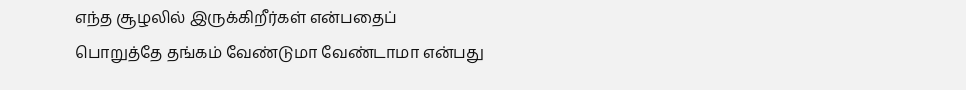எந்த சூழலில் இருக்கிறீர்கள் என்பதைப் பொறுத்தே தங்கம் வேண்டுமா வேண்டாமா என்பது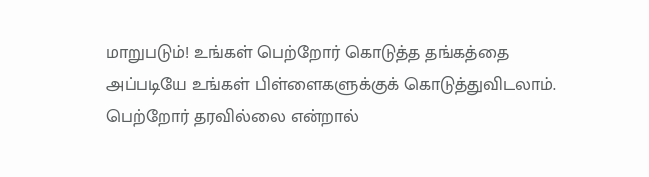மாறுபடும்! உங்கள் பெற்றோர் கொடுத்த தங்கத்தை அப்படியே உங்கள் பிள்ளைகளுக்குக் கொடுத்துவிடலாம். பெற்றோர் தரவில்லை என்றால்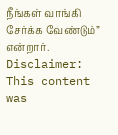நீங்கள் வாங்கி சேர்க்க வேண்டும்” என்றார்.
Disclaimer: This content was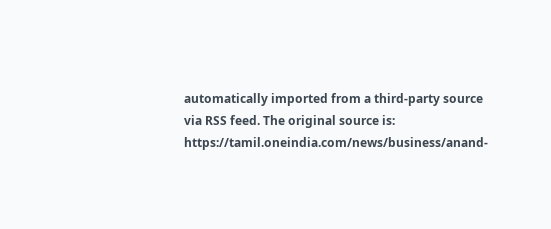automatically imported from a third-party source via RSS feed. The original source is: https://tamil.oneindia.com/news/business/anand-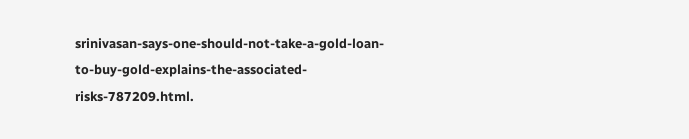srinivasan-says-one-should-not-take-a-gold-loan-to-buy-gold-explains-the-associated-risks-787209.html.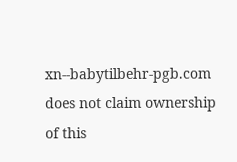xn--babytilbehr-pgb.com does not claim ownership of this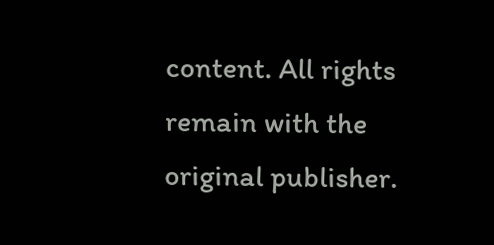content. All rights remain with the original publisher.